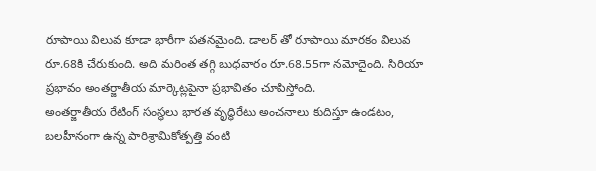రూపాయి విలువ కూడా భారీగా పతనమైంది. డాలర్ తో రూపాయి మారకం విలువ రూ.68కి చేరుకుంది. అది మరింత తగ్గి బుధవారం రూ.68.55గా నమోదైంది. సిరియా ప్రభావం అంతర్జాతీయ మార్కెట్లపైనా ప్రభావితం చూపిస్తోంది.
అంతర్జాతీయ రేటింగ్ సంస్థలు భారత వృద్ధిరేటు అంచనాలు కుదిస్తూ ఉండటం, బలహీనంగా ఉన్న పారిశ్రామికోత్పత్తి వంటి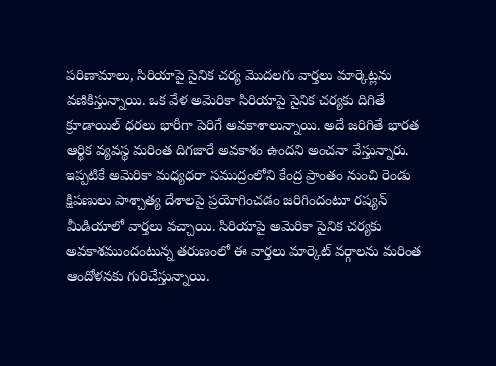పరిణామాలు, సిరియాపై సైనిక చర్య మొదలగు వార్తలు మార్కెట్లను వణికిస్తున్నాయి. ఒక వేళ అమెరికా సిరియాపై సైనిక చర్యకు దిగితే క్రూడాయిల్ ధరలు భారీగా పెరిగే అవకాశాలున్నాయి. అదే జరిగితే భారత ఆర్థిక వ్యవస్థ మరింత దిగజారే అవకాశం ఉందని అంచనా వేస్తున్నారు.
ఇప్పటికే అమెరికా మధ్యధరా సముద్రంలోని కేంద్ర ప్రాంతం నుంచి రెండు క్షిపణులు పాశ్చాత్య దేశాలపై ప్రయోగించడం జరిగిందంటూ రష్యన్ మీడియాలో వార్తలు వచ్చాయి. సిరియాపై అమెరికా సైనిక చర్యకు అవకాశముందంటున్న తరుణంలో ఈ వార్తలు మార్కెట్ వర్గాలను మరింత ఆందోళనకు గురిచేస్తున్నాయి.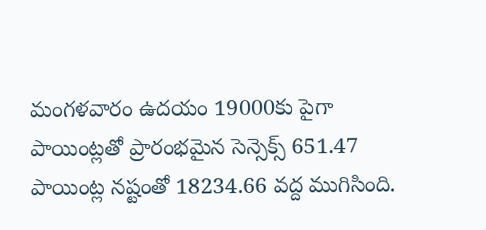మంగళవారం ఉదయం 19000కు పైగా పాయింట్లతో ప్రారంభమైన సెన్సెక్స్ 651.47 పాయింట్ల నష్టంతో 18234.66 వద్ద ముగిసింది.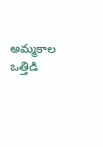అమ్మకాల ఒత్తిడి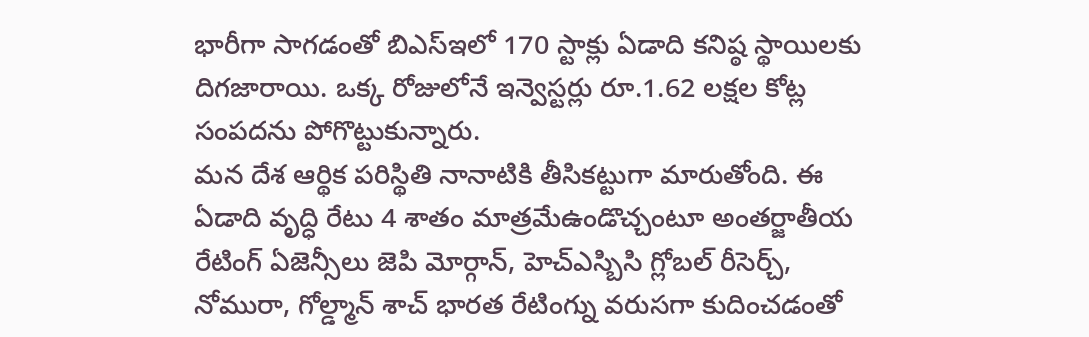భారీగా సాగడంతో బిఎస్ఇలో 170 స్టాక్లు ఏడాది కనిష్ఠ స్థాయిలకు దిగజారాయి. ఒక్క రోజులోనే ఇన్వెస్టర్లు రూ.1.62 లక్షల కోట్ల సంపదను పోగొట్టుకున్నారు.
మన దేశ ఆర్థిక పరిస్థితి నానాటికి తీసికట్టుగా మారుతోంది. ఈ ఏడాది వృద్ధి రేటు 4 శాతం మాత్రమేఉండొచ్చంటూ అంతర్జాతీయ రేటింగ్ ఏజెన్సీలు జెపి మోర్గాన్, హెచ్ఎస్బిసి గ్లోబల్ రీసెర్చ్, నోమురా, గోల్డ్మాన్ శాచ్ భారత రేటింగ్ను వరుసగా కుదించడంతో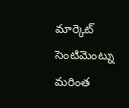మార్కెట్ సెంటిమెంట్ను మరింత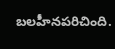బలహీనపరిచింది.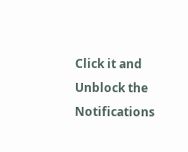Click it and Unblock the Notifications